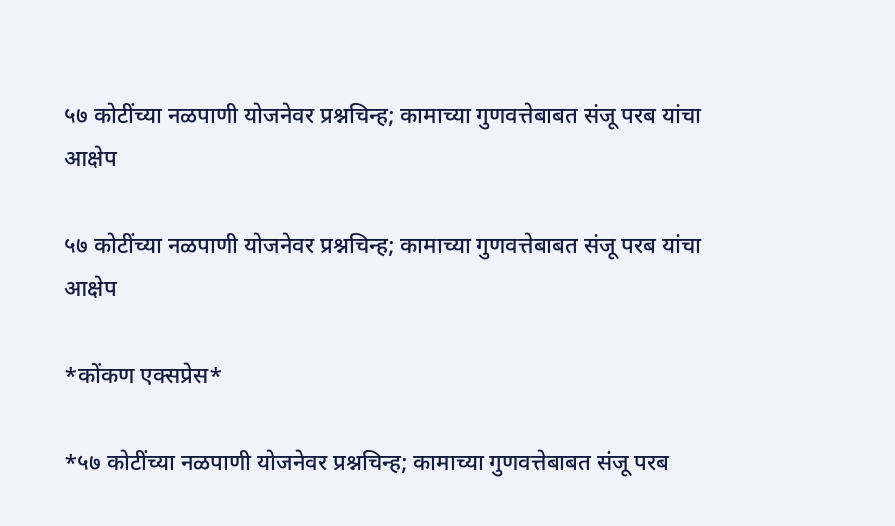५७ कोटींच्या नळपाणी योजनेवर प्रश्नचिन्ह; कामाच्या गुणवत्तेबाबत संजू परब यांचा आक्षेप

५७ कोटींच्या नळपाणी योजनेवर प्रश्नचिन्ह; कामाच्या गुणवत्तेबाबत संजू परब यांचा आक्षेप

*कोंकण एक्सप्रेस*

*५७ कोटींच्या नळपाणी योजनेवर प्रश्नचिन्ह; कामाच्या गुणवत्तेबाबत संजू परब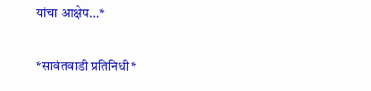यांचा आक्षेप…*

*सावंतवाडी प्रतिनिधी*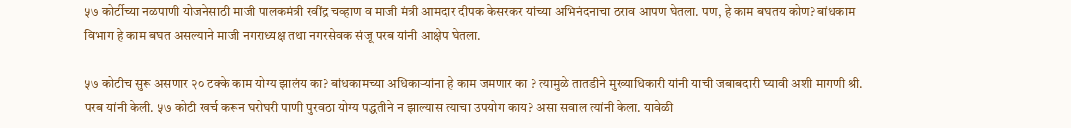५७ कोर्टीच्या नळपाणी योजनेसाठी माजी पालकमंत्री रवींद्र चव्हाण व माजी मंत्री आमदार दीपक केसरकर यांच्या अभिनंदनाचा ठराव आपण घेतला. पण, हे काम बघतय कोण? बांधकाम विभाग हे काम बघत असल्याने माजी नगराध्यक्ष तथा नगरसेवक संजू परब यांनी आक्षेप घेतला.

५७ कोटीच सुरू असणार २० टक्के काम योग्य झालंय का? बांधकामच्या अधिकाऱ्यांना हे काम जमणार का ? त्यामुळे तातडीने मुख्याधिकारी यांनी याची जबाबदारी घ्यावी अशी मागणी श्री. परब यांनी केली. ५७ कोटी खर्च करून घरोघरी पाणी पुरवठा योग्य पद्धतीने न झाल्यास त्याचा उपयोग काय? असा सवाल त्यांनी केला. यावेळी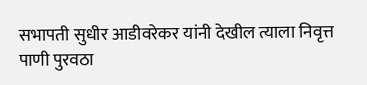सभापती सुधीर आडीवरेकर यांनी देखील त्याला निवृत्त पाणी पुरवठा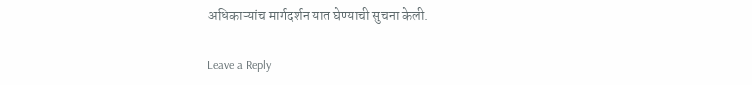अधिकाऱ्यांच मार्गदर्शन यात घेण्याची सुचना केली.

Leave a Reply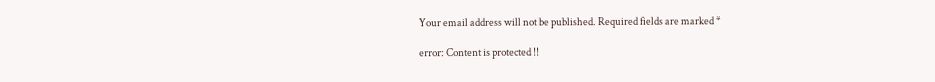Your email address will not be published. Required fields are marked *

error: Content is protected !!